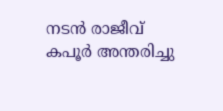നടൻ രാജീവ് കപൂർ അന്തരിച്ചു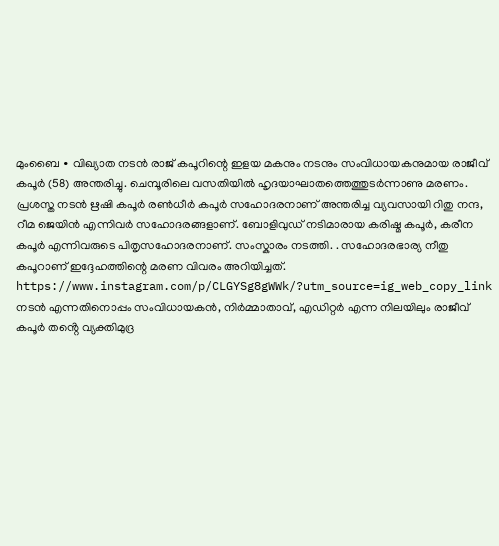മുംബൈ ∙ വിഖ്യാത നടൻ രാജ് കപൂറിന്റെ ഇളയ മകനും നടനും സംവിധായകനുമായ രാജീവ് കപൂർ (58) അന്തരിച്ചു. ചെമ്പൂരിലെ വസതിയിൽ ഹൃദയാഘാതത്തെത്തുടർന്നാണു മരണം. പ്രശസ്ത നടൻ ഋഷി കപൂർ രൺധീർ കപൂർ സഹോദരനാണ് അന്തരിച്ച വ്യവസായി റിതു നന്ദ, റീമ ജെയിൻ എന്നിവർ സഹോദരങ്ങളാണ്. ബോളിവുഡ് നടിമാരായ കരിഷ്മ കപൂർ, കരീന കപൂർ എന്നിവരുടെ പിതൃസഹോദരനാണ്. സംസ്കാരം നടത്തി. . സഹോദരഭാര്യ നീതു കപൂറാണ് ഇദ്ദേഹത്തിന്റെ മരണ വിവരം അറിയിച്ചത്.
https://www.instagram.com/p/CLGYSg8gWWk/?utm_source=ig_web_copy_link
നടൻ എന്നതിനൊപ്പം സംവിധായകൻ, നിർമ്മാതാവ്, എഡിറ്റർ എന്ന നിലയിലും രാജീവ് കപൂർ തൻ്റെ വ്യക്തിമുദ്ര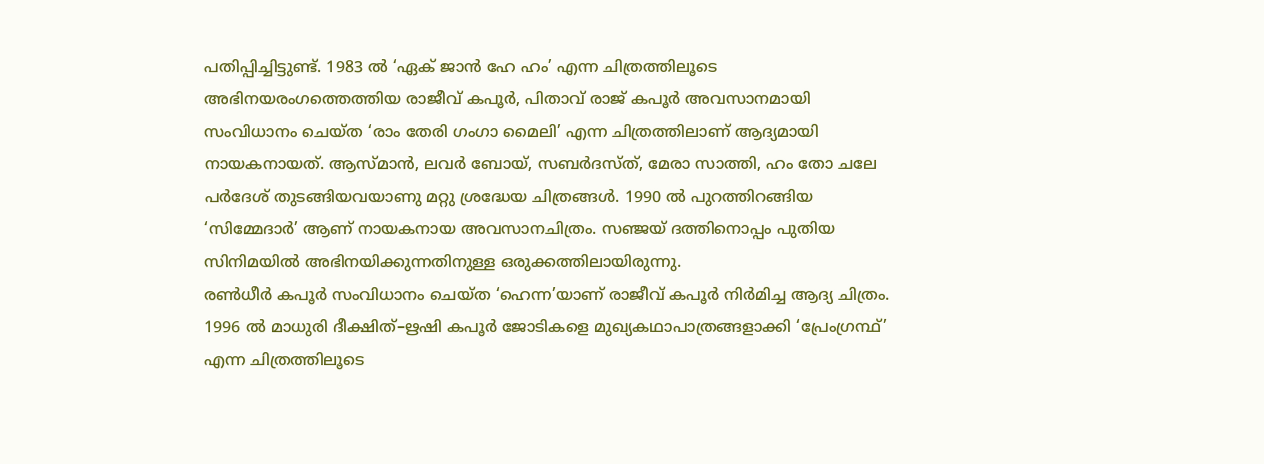പതിപ്പിച്ചിട്ടുണ്ട്. 1983 ൽ ‘ഏക് ജാൻ ഹേ ഹം’ എന്ന ചിത്രത്തിലൂടെ അഭിനയരംഗത്തെത്തിയ രാജീവ് കപൂർ, പിതാവ് രാജ് കപൂർ അവസാനമായി സംവിധാനം ചെയ്ത ‘രാം തേരി ഗംഗാ മൈലി’ എന്ന ചിത്രത്തിലാണ് ആദ്യമായി നായകനായത്. ആസ്മാൻ, ലവർ ബോയ്, സബർദസ്ത്, മേരാ സാത്തി, ഹം തോ ചലേ പർദേശ് തുടങ്ങിയവയാണു മറ്റു ശ്രദ്ധേയ ചിത്രങ്ങൾ. 1990 ൽ പുറത്തിറങ്ങിയ ‘സിമ്മേദാർ’ ആണ് നായകനായ അവസാനചിത്രം. സഞ്ജയ് ദത്തിനൊപ്പം പുതിയ സിനിമയിൽ അഭിനയിക്കുന്നതിനുള്ള ഒരുക്കത്തിലായിരുന്നു.
രൺധീർ കപൂർ സംവിധാനം ചെയ്ത ‘ഹെന്ന’യാണ് രാജീവ് കപൂർ നിർമിച്ച ആദ്യ ചിത്രം. 1996 ൽ മാധുരി ദീക്ഷിത്–ഋഷി കപൂർ ജോടികളെ മുഖ്യകഥാപാത്രങ്ങളാക്കി ‘പ്രേംഗ്രന്ഥ്’ എന്ന ചിത്രത്തിലൂടെ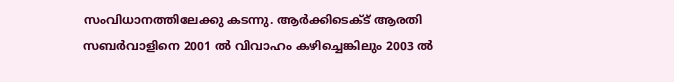സംവിധാനത്തിലേക്കു കടന്നു. ആർക്കിടെക്ട് ആരതി സബർവാളിനെ 2001 ൽ വിവാഹം കഴിച്ചെങ്കിലും 2003 ൽ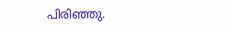പിരിഞ്ഞു.